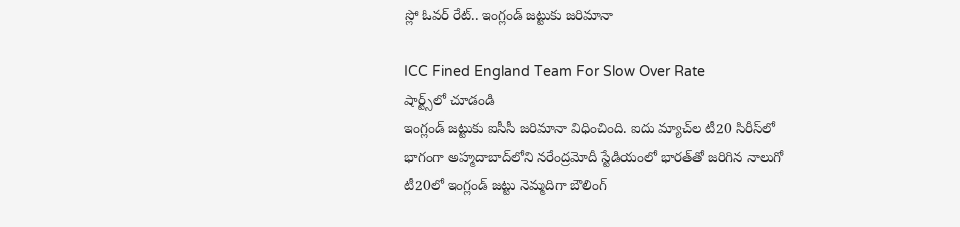స్లో ఓవర్ రేట్.. ఇంగ్లండ్ జట్టుకు జరిమానా

ICC Fined England Team For Slow Over Rate
షార్ట్స్‌లో చూడండి
ఇంగ్లండ్ జట్టుకు ఐసీసీ జరిమానా విధించింది. ఐదు మ్యాచ్‌ల టీ20 సిరీస్‌లో భాగంగా అహ్మదాబాద్‌లోని నరేంద్రమోదీ స్టేడియంలో భారత్‌తో జరిగిన నాలుగో టీ20లో ఇంగ్లండ్ జట్టు నెమ్మదిగా బౌలింగ్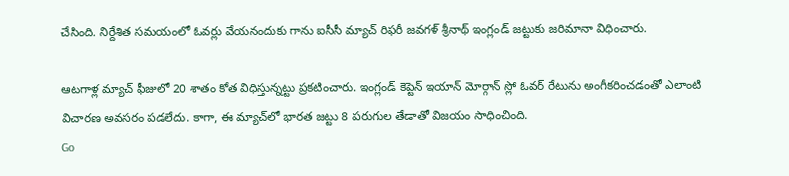చేసింది. నిర్దేశిత సమయంలో ఓవర్లు వేయనందుకు గాను ఐసీసీ మ్యాచ్ రిఫరీ జవగళ్ శ్రీనాథ్ ఇంగ్లండ్ జట్టుకు జరిమానా విధించారు.

ఆటగాళ్ల మ్యాచ్ ఫీజులో 20 శాతం కోత విధిస్తున్నట్టు ప్రకటించారు. ఇంగ్లండ్ కెప్టెన్ ఇయాన్ మోర్గాన్ స్లో ఓవర్ రేటును అంగీకరించడంతో ఎలాంటి విచారణ అవసరం పడలేదు. కాగా, ఈ మ్యాచ్‌లో భారత జట్టు 8 పరుగుల తేడాతో విజయం సాధించింది.
Go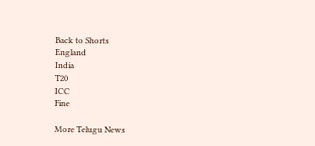Back to Shorts
England
India
T20
ICC
Fine

More Telugu News